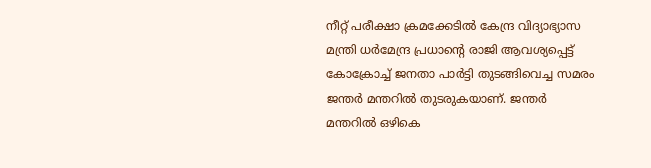നീറ്റ് പരീക്ഷാ ക്രമക്കേടിൽ കേന്ദ്ര വിദ്യാഭ്യാസ മന്ത്രി ധർമേന്ദ്ര പ്രധാന്റെ രാജി ആവശ്യപ്പെട്ട് കോക്രോച്ച് ജനതാ പാർട്ടി തുടങ്ങിവെച്ച സമരം ജന്തർ മന്തറിൽ തുടരുകയാണ്. ജന്തർ മന്തറിൽ ഒഴികെ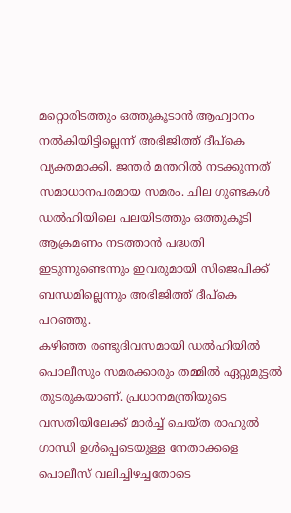മറ്റൊരിടത്തും ഒത്തുകൂടാൻ ആഹ്വാനം നൽകിയിട്ടില്ലെന്ന് അഭിജിത്ത് ദീപ്കെ വ്യക്തമാക്കി. ജന്തർ മന്തറിൽ നടക്കുന്നത് സമാധാനപരമായ സമരം. ചില ഗുണ്ടകൾ ഡൽഹിയിലെ പലയിടത്തും ഒത്തുകൂടി ആക്രമണം നടത്താൻ പദ്ധതി ഇടുന്നുണ്ടെന്നും ഇവരുമായി സിജെപിക്ക് ബന്ധമില്ലെന്നും അഭിജിത്ത് ദീപ്കെ പറഞ്ഞു.
കഴിഞ്ഞ രണ്ടുദിവസമായി ഡൽഹിയിൽ പൊലീസും സമരക്കാരും തമ്മിൽ ഏറ്റുമുട്ടൽ തുടരുകയാണ്. പ്രധാനമന്ത്രിയുടെ വസതിയിലേക്ക് മാർച്ച് ചെയ്ത രാഹുൽ ഗാന്ധി ഉൾപ്പെടെയുള്ള നേതാക്കളെ പൊലീസ് വലിച്ചിഴച്ചതോടെ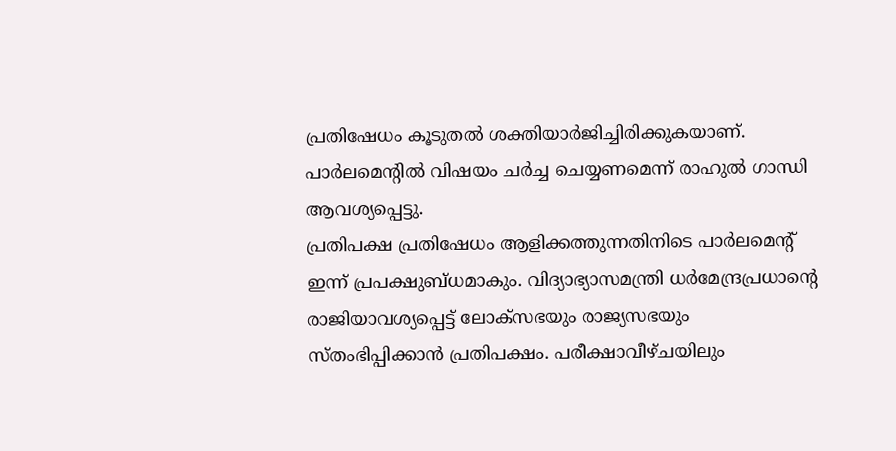പ്രതിഷേധം കൂടുതൽ ശക്തിയാർജിച്ചിരിക്കുകയാണ്. പാർലമെന്റിൽ വിഷയം ചർച്ച ചെയ്യണമെന്ന് രാഹുൽ ഗാന്ധി ആവശ്യപ്പെട്ടു.
പ്രതിപക്ഷ പ്രതിഷേധം ആളിക്കത്തുന്നതിനിടെ പാർലമെന്റ് ഇന്ന് പ്രപക്ഷുബ്ധമാകും. വിദ്യാഭ്യാസമന്ത്രി ധർമേന്ദ്രപ്രധാന്റെ രാജിയാവശ്യപ്പെട്ട് ലോക്സഭയും രാജ്യസഭയും സ്തംഭിപ്പിക്കാൻ പ്രതിപക്ഷം. പരീക്ഷാവീഴ്ചയിലും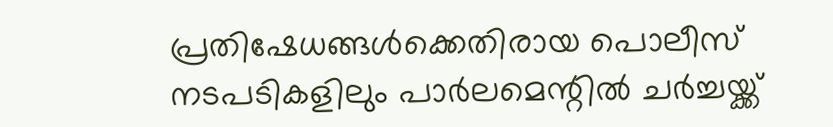പ്രതിഷേധങ്ങൾക്കെതിരായ പൊലീസ് നടപടികളിലും പാർലമെന്റിൽ ചർച്ചയ്ക്ക്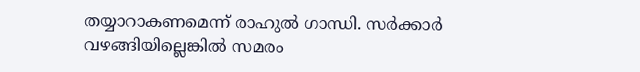തയ്യാറാകണമെന്ന് രാഹുൽ ഗാന്ധി. സർക്കാർ വഴങ്ങിയില്ലെങ്കിൽ സമരം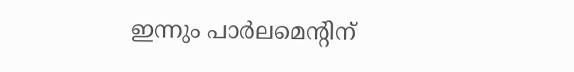ഇന്നും പാർലമെന്റിന്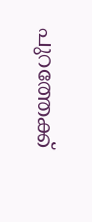പുറത്തേക്ക്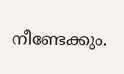നീണ്ടേക്കും.